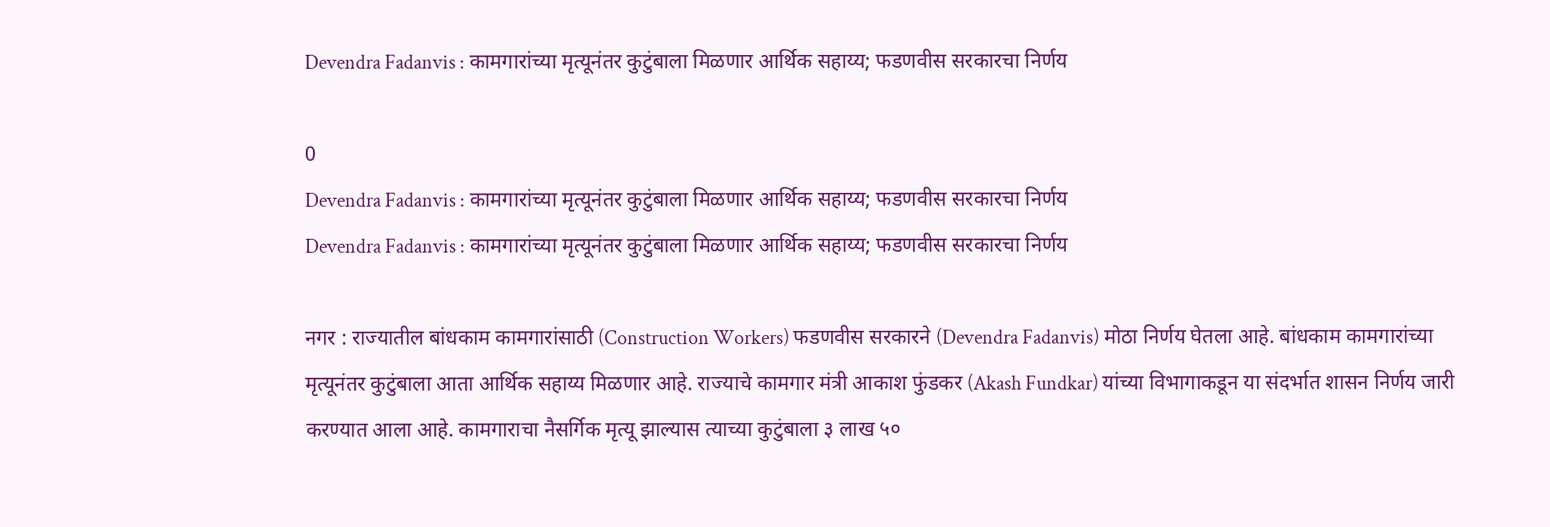Devendra Fadanvis : कामगारांच्या मृत्यूनंतर कुटुंबाला मिळणार आर्थिक सहाय्य; फडणवीस सरकारचा निर्णय

0
Devendra Fadanvis : कामगारांच्या मृत्यूनंतर कुटुंबाला मिळणार आर्थिक सहाय्य; फडणवीस सरकारचा निर्णय
Devendra Fadanvis : कामगारांच्या मृत्यूनंतर कुटुंबाला मिळणार आर्थिक सहाय्य; फडणवीस सरकारचा निर्णय

नगर : राज्यातील बांधकाम कामगारांसाठी (Construction Workers) फडणवीस सरकारने (Devendra Fadanvis) मोठा निर्णय घेतला आहे. बांधकाम कामगारांच्या मृत्यूनंतर कुटुंबाला आता आर्थिक सहाय्य मिळणार आहे. राज्याचे कामगार मंत्री आकाश फुंडकर (Akash Fundkar) यांच्या विभागाकडून या संदर्भात शासन निर्णय जारी करण्यात आला आहे. कामगाराचा नैसर्गिक मृत्यू झाल्यास त्याच्या कुटुंबाला ३ लाख ५०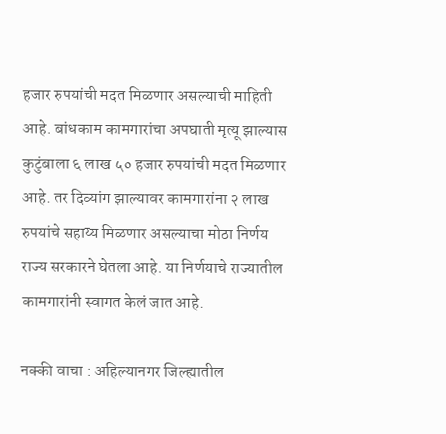हजार रुपयांची मदत मिळणार असल्याची माहिती आहे. बांधकाम कामगारांचा अपघाती मृत्यू झाल्यास कुटुंबाला ६ लाख ५० हजार रुपयांची मदत मिळणार आहे. तर दिव्यांग झाल्यावर कामगारांना २ लाख रुपयांचे सहाय्य मिळणार असल्याचा मोठा निर्णय राज्य सरकारने घेतला आहे. या निर्णयाचे राज्यातील कामगारांनी स्वागत केलं जात आहे.

नक्की वाचा : अहिल्यानगर जिल्ह्यातील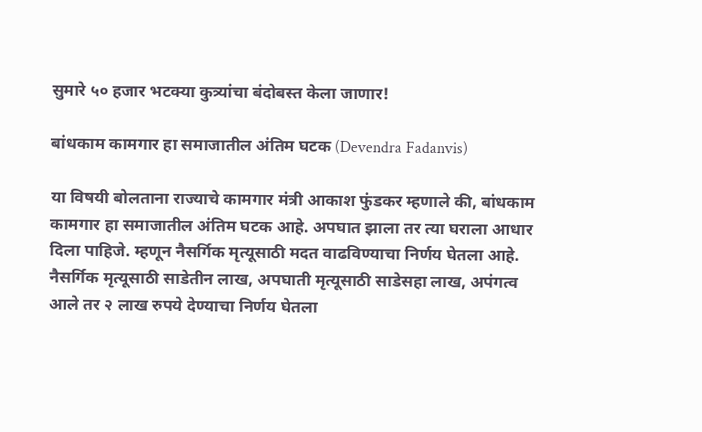सुमारे ५० हजार भटक्या कुत्र्यांचा बंदोबस्त केला जाणार!

बांधकाम कामगार हा समाजातील अंतिम घटक (Devendra Fadanvis)

या विषयी बोलताना राज्याचे कामगार मंत्री आकाश फुंडकर म्हणाले की, बांधकाम कामगार हा समाजातील अंतिम घटक आहे. अपघात झाला तर त्या घराला आधार दिला पाहिजे. म्हणून नैसर्गिक मृत्यूसाठी मदत वाढविण्याचा निर्णय घेतला आहे. नैसर्गिक मृत्यूसाठी साडेतीन लाख, अपघाती मृत्यूसाठी साडेसहा लाख, अपंगत्व आले तर २ लाख रुपये देण्याचा निर्णय घेतला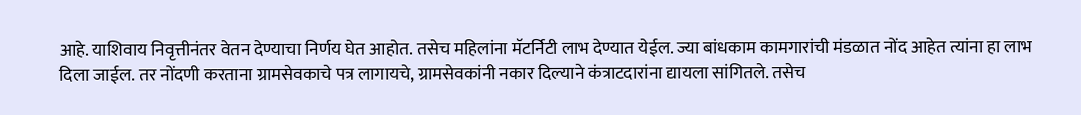आहे. याशिवाय निवृत्तीनंतर वेतन देण्याचा निर्णय घेत आहोत. तसेच महिलांना मॅटर्निटी लाभ देण्यात येईल. ज्या बांधकाम कामगारांची मंडळात नोंद आहेत त्यांना हा लाभ दिला जाईल. तर नोंदणी करताना ग्रामसेवकाचे पत्र लागायचे, ग्रामसेवकांनी नकार दिल्याने कंत्राटदारांना द्यायला सांगितले. तसेच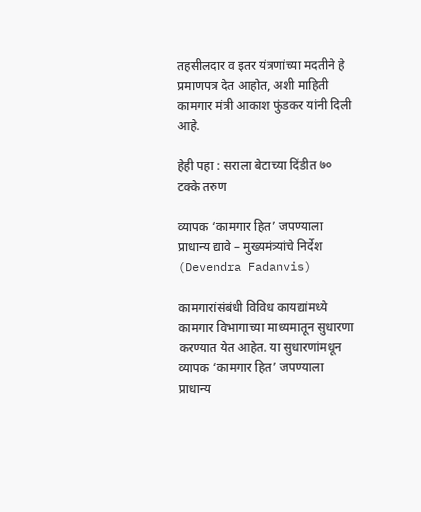तहसीलदार व इतर यंत्रणांच्या मदतीने हे प्रमाणपत्र देत आहोत, अशी माहिती कामगार मंत्री आकाश फुंडकर यांनी दिली आहे.

हेही पहा : सराला बेटाच्या दिंडीत ७० टक्के तरुण

व्यापक ‘कामगार हित’ जपण्याला प्राधान्य द्यावे – मुख्यमंत्र्यांचे निर्देश (Devendra Fadanvis)

कामगारांसंबंधी विविध कायद्यांमध्ये कामगार विभागाच्या माध्यमातून सुधारणा करण्यात येत आहेत. या सुधारणांमधून व्यापक ‘कामगार हित’ जपण्याला प्राधान्य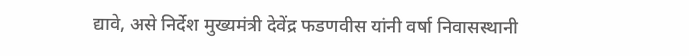द्यावे, असे निर्देश मुख्यमंत्री देवेंद्र फडणवीस यांनी वर्षा निवासस्थानी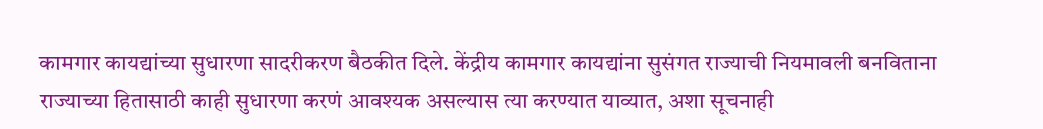कामगार कायद्यांच्या सुधारणा सादरीकरण बैठकीत दिले. केंद्रीय कामगार कायद्यांना सुसंगत राज्याची नियमावली बनविताना राज्याच्या हितासाठी काही सुधारणा करणं आवश्यक असल्यास त्या करण्यात याव्यात, अशा सूचनाही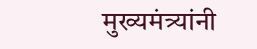मुख्यमंत्र्यांनी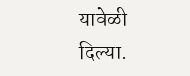यावेळी दिल्या.